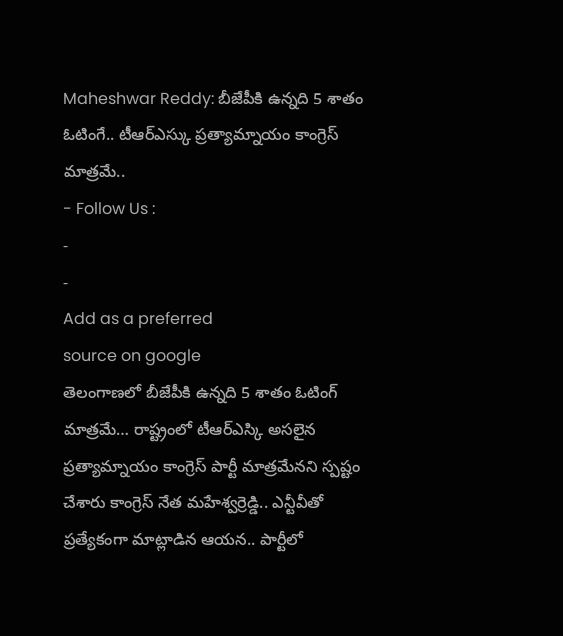Maheshwar Reddy: బీజేపీకి ఉన్నది 5 శాతం ఓటింగే.. టీఆర్ఎస్కు ప్రత్యామ్నాయం కాంగ్రెస్ మాత్రమే..
- Follow Us :
-
-
Add as a preferred
source on google
తెలంగాణలో బీజేపీకి ఉన్నది 5 శాతం ఓటింగ్ మాత్రమే… రాష్ట్రంలో టీఆర్ఎస్కి అసలైన ప్రత్యామ్నాయం కాంగ్రెస్ పార్టీ మాత్రమేనని స్పష్టం చేశారు కాంగ్రెస్ నేత మహేశ్వర్రెడ్డి.. ఎన్టీవీతో ప్రత్యేకంగా మాట్లాడిన ఆయన.. పార్టీలో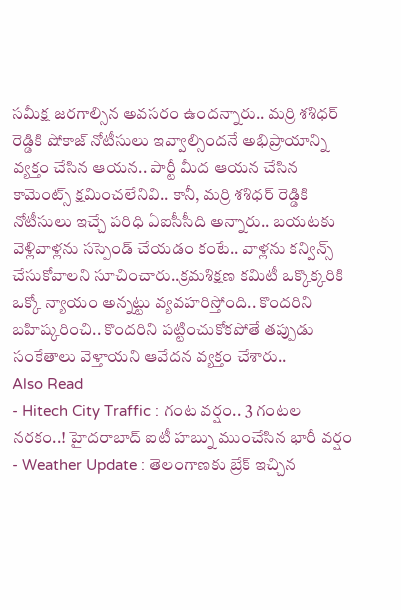సమీక్ష జరగాల్సిన అవసరం ఉందన్నారు.. మర్రి శశిధర్ రెడ్డికి షోకాజ్ నోటీసులు ఇవ్వాల్సిందనే అభిప్రాయాన్ని వ్యక్తం చేసిన ఆయన.. పార్టీ మీద ఆయన చేసిన కామెంట్స్ క్షమించలేనివి.. కానీ, మర్రి శశిధర్ రెడ్డికి నోటీసులు ఇచ్చే పరిధి ఏఐసీసీది అన్నారు.. బయటకు వెళ్లివాళ్లను సస్పెండ్ చేయడం కంటే.. వాళ్లను కన్విన్స్ చేసుకోవాలని సూచించారు..క్రమశిక్షణ కమిటీ ఒక్కొక్కరికి ఒక్కో న్యాయం అన్నట్టు వ్యవహరిస్తోంది.. కొందరిని బహిష్కరించి.. కొందరిని పట్టించుకోకపోతే తప్పుడు సంకేతాలు వెళ్తాయని ఆవేదన వ్యక్తం చేశారు..
Also Read
- Hitech City Traffic : గంట వర్షం.. 3 గంటల నరకం..! హైదరాబాద్ ఐటీ హబ్ను ముంచేసిన భారీ వర్షం
- Weather Update : తెలంగాణకు బ్రేక్ ఇచ్చిన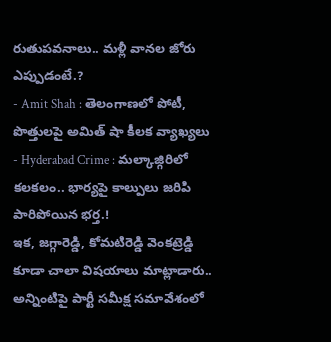రుతుపవనాలు.. మళ్లీ వానల జోరు ఎప్పుడంటే.?
- Amit Shah : తెలంగాణలో పోటీ, పొత్తులపై అమిత్ షా కీలక వ్యాఖ్యలు
- Hyderabad Crime : మల్కాజ్గిరిలో కలకలం.. భార్యపై కాల్పులు జరిపి పారిపోయిన భర్త.!
ఇక, జగ్గారెడ్డి, కోమటిరెడ్డి వెంకట్రెడ్డి కూడా చాలా విషయాలు మాట్లాడారు.. అన్నింటిపై పార్టీ సమీక్ష సమావేశంలో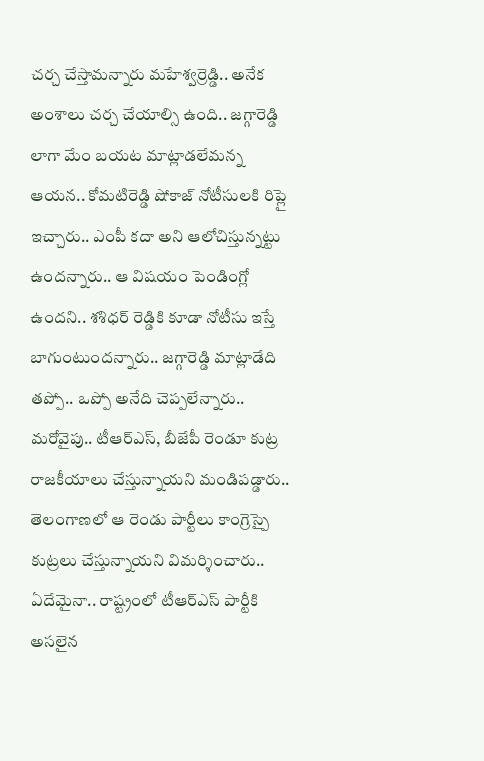చర్చ చేస్తామన్నారు మహేశ్వర్రెడ్డి.. అనేక అంశాలు చర్చ చేయాల్సి ఉంది.. జగ్గారెడ్డి లాగా మేం బయట మాట్లాడలేమన్న ఆయన.. కోమటిరెడ్డి షోకాజ్ నోటీసులకి రిప్లై ఇచ్చారు.. ఎంపీ కదా అని ఆలోచిస్తున్నట్టు ఉందన్నారు.. ఆ విషయం పెండింగ్లో ఉందని.. శశిధర్ రెడ్డికి కూడా నోటీసు ఇస్తే బాగుంటుందన్నారు.. జగ్గారెడ్డి మాట్లాడేది తప్పో.. ఒప్పో అనేది చెప్పలేన్నారు.. మరోవైపు.. టీఆర్ఎస్, బీజేపీ రెండూ కుట్ర రాజకీయాలు చేస్తున్నాయని మండిపడ్డారు.. తెలంగాణలో ఆ రెండు పార్టీలు కాంగ్రెస్పై కుట్రలు చేస్తున్నాయని విమర్శించారు.. ఏదేమైనా.. రాష్ట్రంలో టీఆర్ఎస్ పార్టీకి అసలైన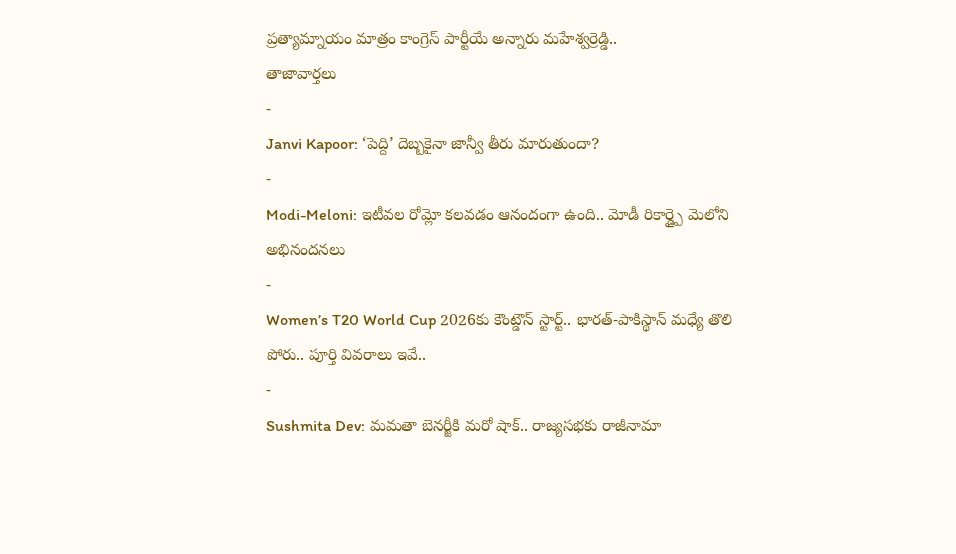ప్రత్యామ్నాయం మాత్రం కాంగ్రెస్ పార్టీయే అన్నారు మహేశ్వర్రెడ్డి..
తాజావార్తలు
-
Janvi Kapoor: ‘పెద్ది’ దెబ్బకైనా జాన్వీ తీరు మారుతుందా?
-
Modi-Meloni: ఇటీవల రోమ్లో కలవడం ఆనందంగా ఉంది.. మోడీ రికార్డ్పై మెలోని అభినందనలు
-
Women’s T20 World Cup 2026కు కౌంట్డౌన్ స్టార్ట్.. భారత్-పాకిస్థాన్ మధ్యే తొలి పోరు.. పూర్తి వివరాలు ఇవే..
-
Sushmita Dev: మమతా బెనర్జీకి మరో షాక్.. రాజ్యసభకు రాజీనామా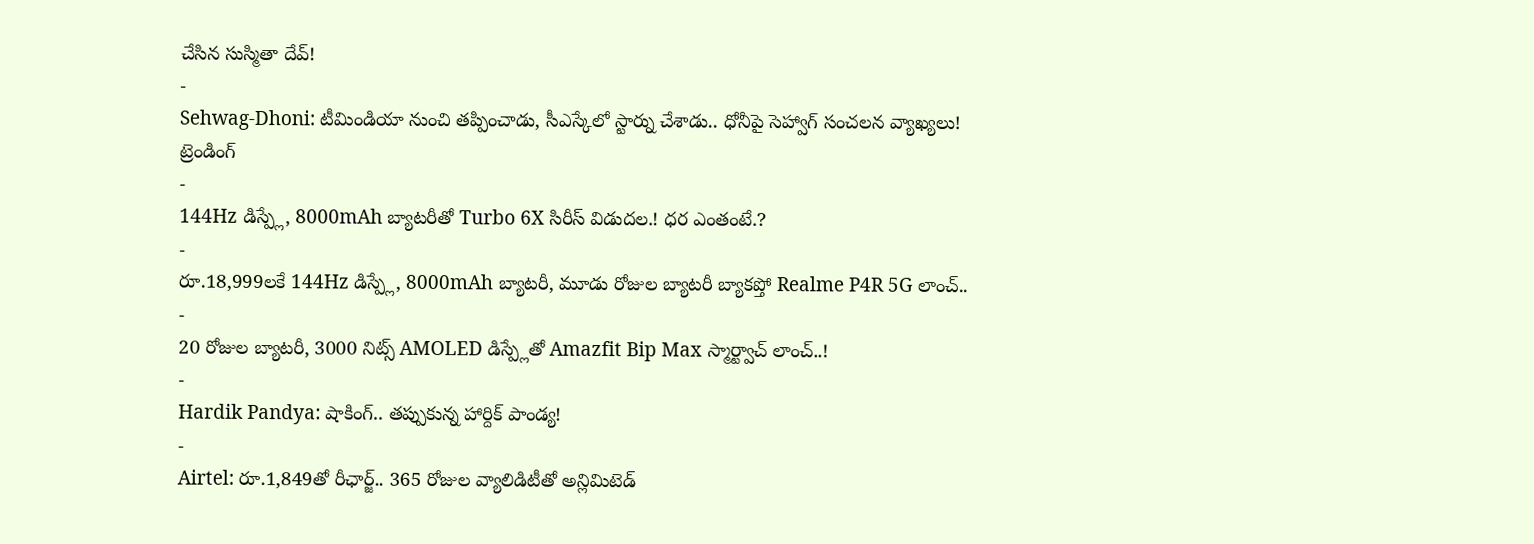చేసిన సుస్మితా దేవ్!
-
Sehwag-Dhoni: టీమిండియా నుంచి తప్పించాడు, సీఎస్కేలో స్టార్ను చేశాడు.. ధోనీపై సెహ్వాగ్ సంచలన వ్యాఖ్యలు!
ట్రెండింగ్
-
144Hz డిస్ప్లే, 8000mAh బ్యాటరీతో Turbo 6X సిరీస్ విడుదల.! ధర ఎంతంటే.?
-
రూ.18,999లకే 144Hz డిస్ప్లే, 8000mAh బ్యాటరీ, మూడు రోజుల బ్యాటరీ బ్యాకప్తో Realme P4R 5G లాంచ్..
-
20 రోజుల బ్యాటరీ, 3000 నిట్స్ AMOLED డిస్ప్లేతో Amazfit Bip Max స్మార్ట్వాచ్ లాంచ్..!
-
Hardik Pandya: షాకింగ్.. తప్పుకున్న హార్దిక్ పాండ్య!
-
Airtel: రూ.1,849తో రీఛార్జ్.. 365 రోజుల వ్యాలిడిటీతో అన్లిమిటెడ్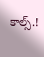కాల్స్.!